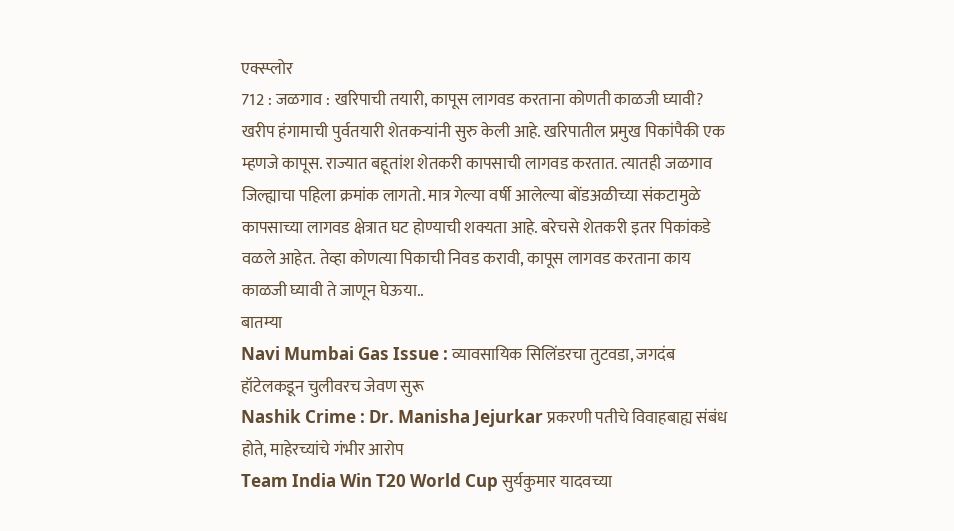एक्स्प्लोर
712 : जळगाव : खरिपाची तयारी, कापूस लागवड करताना कोणती काळजी घ्यावी?
खरीप हंगामाची पुर्वतयारी शेतकऱ्यांनी सुरु केली आहे. खरिपातील प्रमुख पिकांपैकी एक म्हणजे कापूस. राज्यात बहूतांश शेतकरी कापसाची लागवड करतात. त्यातही जळगाव जिल्ह्याचा पहिला क्रमांक लागतो. मात्र गेल्या वर्षी आलेल्या बोंडअळीच्या संकटामुळे कापसाच्या लागवड क्षेत्रात घट होण्याची शक्यता आहे. बरेचसे शेतकरी इतर पिकांकडे वळले आहेत. तेव्हा कोणत्या पिकाची निवड करावी, कापूस लागवड करताना काय काळजी घ्यावी ते जाणून घेऊया..
बातम्या
Navi Mumbai Gas Issue : व्यावसायिक सिलिंडरचा तुटवडा, जगदंब हॉटेलकडून चुलीवरच जेवण सुरू
Nashik Crime : Dr. Manisha Jejurkar प्रकरणी पतीचे विवाहबाह्य संबंध होते, माहेरच्यांचे गंभीर आरोप
Team India Win T20 World Cup सुर्यकुमार यादवच्या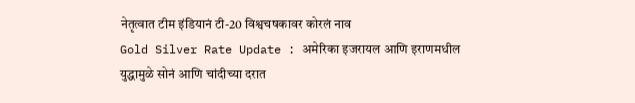नेतृत्वात टीम इंडियानं टी-20 विश्वचषकावर कोरलं नाव
Gold Silver Rate Update : अमेरिका इजरायल आणि इराणमधील युद्धामुळे सोनं आणि चांदीच्या दरात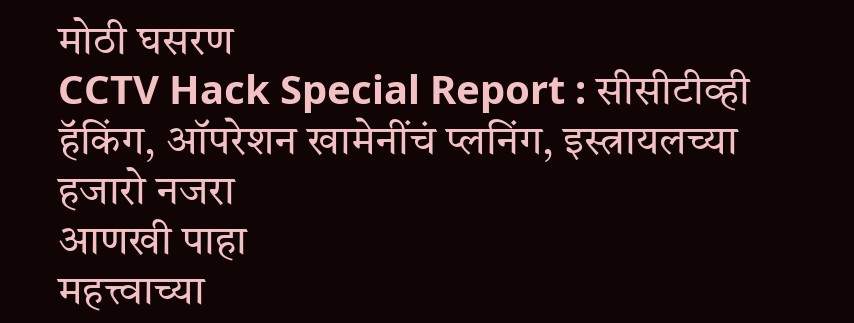मोठी घसरण
CCTV Hack Special Report : सीसीटीव्ही हॅकिंग, ऑपरेशन खामेनींचं प्लनिंग, इस्त्रायलच्या हजारो नजरा
आणखी पाहा
महत्त्वाच्या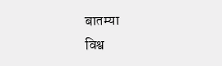बातम्या
विश्व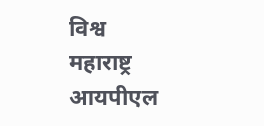विश्व
महाराष्ट्र
आयपीएल